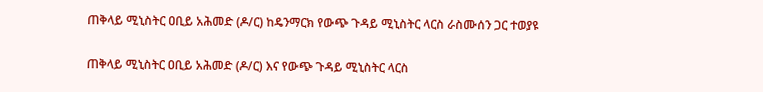ጠቅላይ ሚኒስትር ዐቢይ አሕመድ (ዶ/ር) ከዴንማርክ የውጭ ጉዳይ ሚኒስትር ላርስ ራስሙሰን ጋር ተወያዩ

ጠቅላይ ሚኒስትር ዐቢይ አሕመድ (ዶ/ር) እና የውጭ ጉዳይ ሚኒስትር ላርስ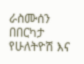ራስሙሰን በበርካታ የሁለትዮሽ እና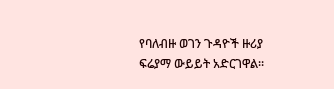የባለብዙ ወገን ጉዳዮች ዙሪያ ፍሬያማ ውይይት አድርገዋል።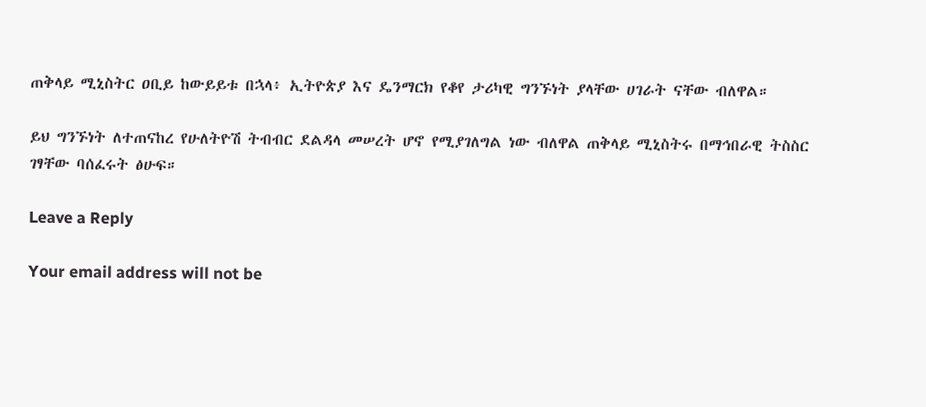ጠቅላይ ሚኒስትር ዐቢይ ከውይይቱ በኋላ፥ ኢትዮጵያ እና ዴንማርክ የቆየ ታሪካዊ ግንኙነት ያላቸው ሀገራት ናቸው ብለዋል።

ይህ ግንኙነት ለተጠናከረ የሁለትዮሽ ትብብር ደልዳላ መሠረት ሆኖ የሚያገለግል ነው ብለዋል ጠቅላይ ሚኒስትሩ በማኅበራዊ ትስስር ገፃቸው ባሰፈሩት ፅሁፍ።

Leave a Reply

Your email address will not be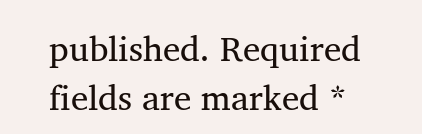published. Required fields are marked *